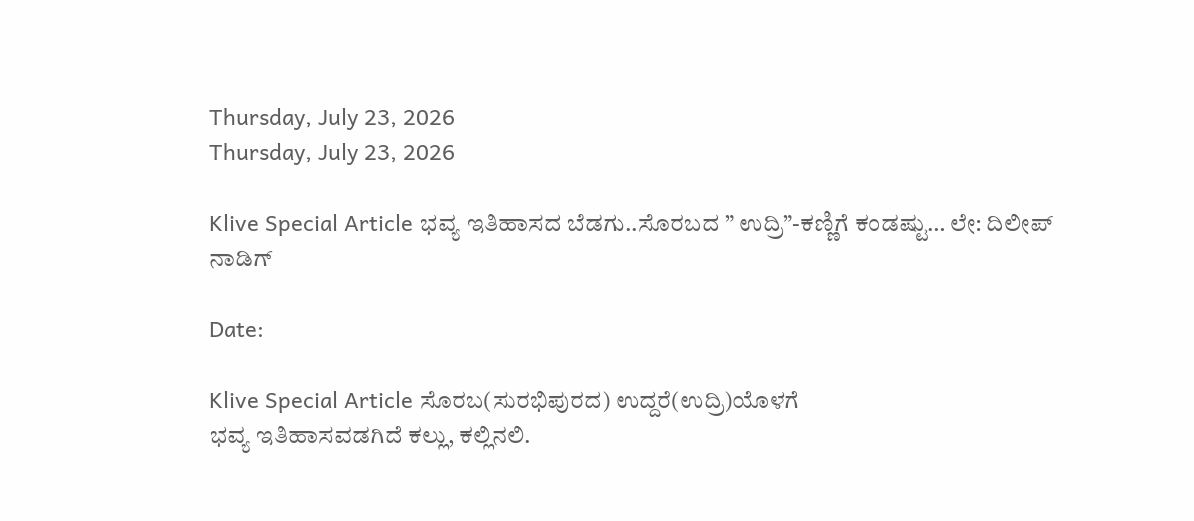Thursday, July 23, 2026
Thursday, July 23, 2026

Klive Special Article ಭವ್ಯ ಇತಿಹಾಸದ ಬೆಡಗು..ಸೊರಬದ ” ಉದ್ರಿ”-ಕಣ್ಣಿಗೆ ಕಂಡಷ್ಟು… ಲೇ: ದಿಲೀಪ್ ನಾಡಿಗ್

Date:

Klive Special Article ಸೊರಬ(ಸುರಭಿಪುರದ) ಉದ್ದರೆ(ಉದ್ರಿ)ಯೊಳಗೆ
ಭವ್ಯ ಇತಿಹಾಸವಡಗಿದೆ ಕಲ್ಲು, ಕಲ್ಲಿನಲಿ.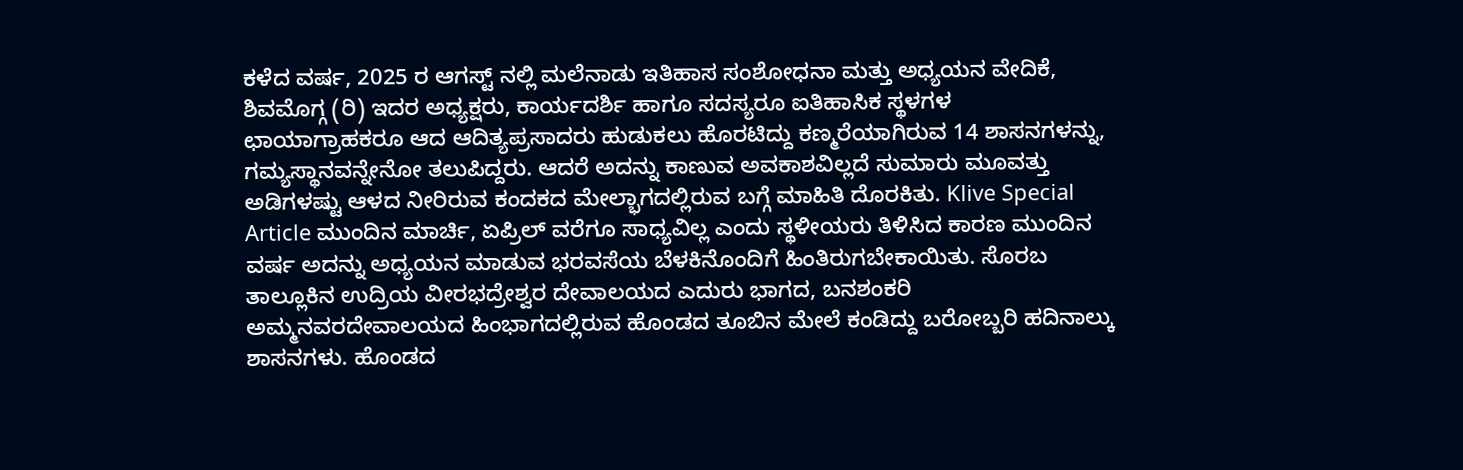ಕಳೆದ ವರ್ಷ, 2025 ರ ಆಗಸ್ಟ್ ನಲ್ಲಿ ಮಲೆನಾಡು ಇತಿಹಾಸ ಸಂಶೋಧನಾ ಮತ್ತು ಅಧ್ಯಯನ ವೇದಿಕೆ, ಶಿವಮೊಗ್ಗ (ರಿ) ಇದರ ಅಧ್ಯಕ್ಷರು, ಕಾರ್ಯದರ್ಶಿ ಹಾಗೂ ಸದಸ್ಯರೂ ಐತಿಹಾಸಿಕ ಸ್ಥಳಗಳ ಛಾಯಾಗ್ರಾಹಕರೂ ಆದ ಆದಿತ್ಯಪ್ರಸಾದರು ಹುಡುಕಲು ಹೊರಟಿದ್ದು ಕಣ್ಮರೆಯಾಗಿರುವ 14 ಶಾಸನಗಳನ್ನು, ಗಮ್ಯಸ್ಥಾನವನ್ನೇನೋ ತಲುಪಿದ್ದರು. ಆದರೆ ಅದನ್ನು ಕಾಣುವ ಅವಕಾಶವಿಲ್ಲದೆ ಸುಮಾರು ಮೂವತ್ತು ಅಡಿಗಳಷ್ಟು ಆಳದ ನೀರಿರುವ ಕಂದಕದ ಮೇಲ್ಭಾಗದಲ್ಲಿರುವ ಬಗ್ಗೆ ಮಾಹಿತಿ ದೊರಕಿತು. Klive Special Article ಮುಂದಿನ ಮಾರ್ಚಿ, ಏಪ್ರಿಲ್ ವರೆಗೂ ಸಾಧ್ಯವಿಲ್ಲ ಎಂದು ಸ್ಥಳೀಯರು ತಿಳಿಸಿದ ಕಾರಣ ಮುಂದಿನ ವರ್ಷ ಅದನ್ನು ಅಧ್ಯಯನ ಮಾಡುವ ಭರವಸೆಯ ಬೆಳಕಿನೊಂದಿಗೆ ಹಿಂತಿರುಗಬೇಕಾಯಿತು. ಸೊರಬ ತಾಲ್ಲೂಕಿನ ಉದ್ರಿಯ ವೀರಭದ್ರೇಶ್ವರ‌ ದೇವಾಲಯದ ಎದುರು ಭಾಗದ, ಬನಶಂಕರಿ‌ ಅಮ್ಮನವರ‌ದೇವಾಲಯದ ಹಿಂಭಾಗದಲ್ಲಿರುವ ಹೊಂಡದ ತೂಬಿನ ಮೇಲೆ ಕಂಡಿದ್ದು ಬರೋಬ್ಬರಿ ಹದಿನಾಲ್ಕು ಶಾಸನಗಳು. ಹೊಂಡದ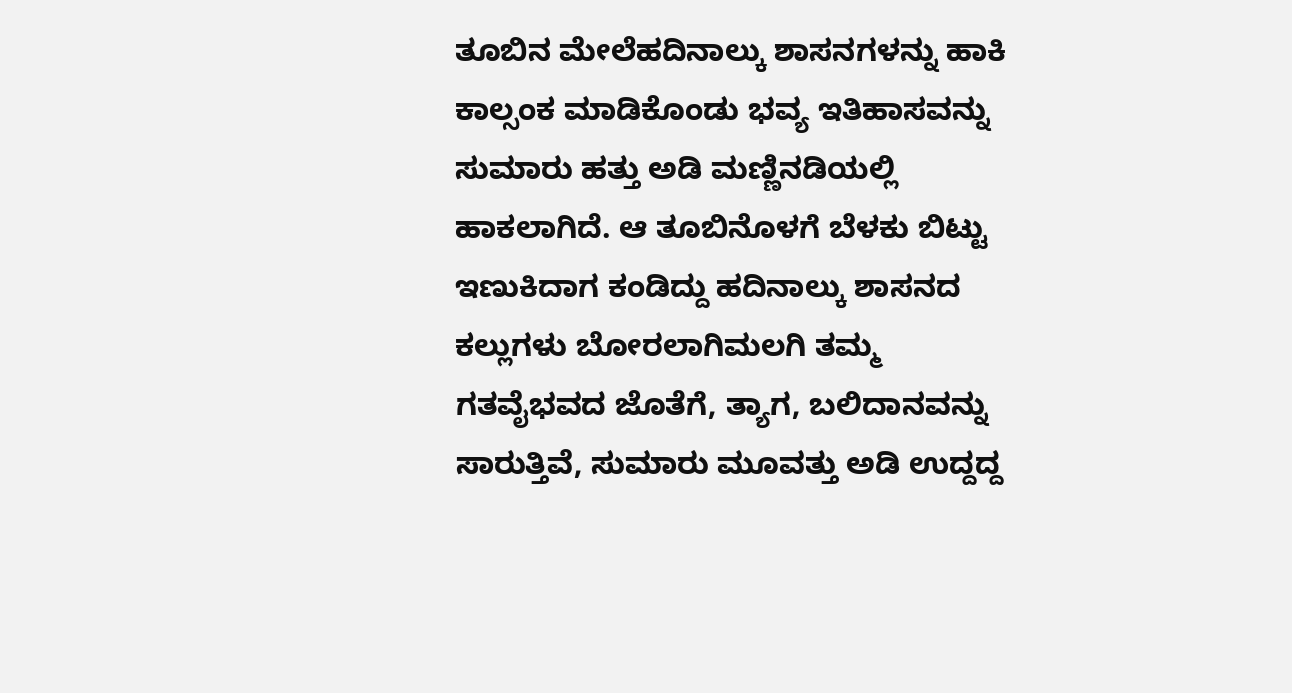ತೂಬಿನ ಮೇಲೆಹದಿನಾಲ್ಕು ಶಾಸನಗಳನ್ನು ಹಾಕಿ ಕಾಲ್ಸಂಕ ಮಾಡಿಕೊಂಡು ಭವ್ಯ ಇತಿಹಾಸವನ್ನು ಸುಮಾರು ಹತ್ತು ಅಡಿ ಮಣ್ಣಿನಡಿಯಲ್ಲಿ ಹಾಕಲಾಗಿದೆ. ಆ ತೂಬಿನೊಳಗೆ ಬೆಳಕು ಬಿಟ್ಟು ಇಣುಕಿದಾಗ ಕಂಡಿದ್ದು ಹದಿನಾಲ್ಕು ಶಾಸನದ ಕಲ್ಲುಗಳು ಬೋರಲಾಗಿ‌ಮಲಗಿ ತಮ್ಮ ಗತವೈಭವದ ಜೊತೆಗೆ, ತ್ಯಾಗ, ಬಲಿದಾನವನ್ನು ಸಾರುತ್ತಿವೆ, ಸುಮಾರು ಮೂವತ್ತು ಅಡಿ ಉದ್ದದ್ದ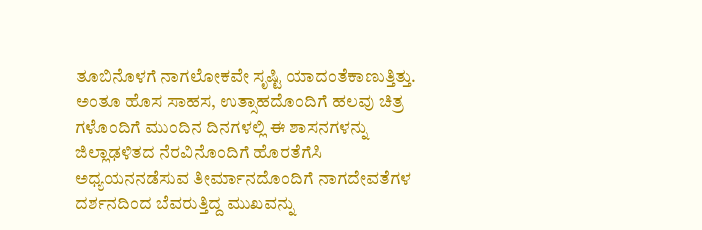ತೂಬಿನೊಳಗೆ ನಾಗಲೋಕವೇ ಸೃಷ್ಟಿ ಯಾದಂತೆ‌ಕಾಣುತ್ತಿತ್ತು. ಅಂತೂ ಹೊಸ ಸಾಹಸ, ಉತ್ಸಾಹದೊಂದಿಗೆ ಹಲವು ಚಿತ್ರ ಗಳೊಂದಿಗೆ ಮುಂದಿನ ದಿನಗಳಲ್ಲಿ ‌ಈ‌ ಶಾಸನಗಳನ್ನು ಜಿಲ್ಲಾಢಳಿತದ ನೆರವಿನೊಂದಿಗೆ ಹೊರತೆಗೆಸಿ ಅಧ್ಯಯನ‌ನಡೆಸುವ ತೀರ್ಮಾನದೊಂದಿಗೆ ನಾಗದೇವತೆಗಳ ದರ್ಶನದಿಂದ ಬೆವರುತ್ತಿದ್ದ ಮುಖವನ್ನು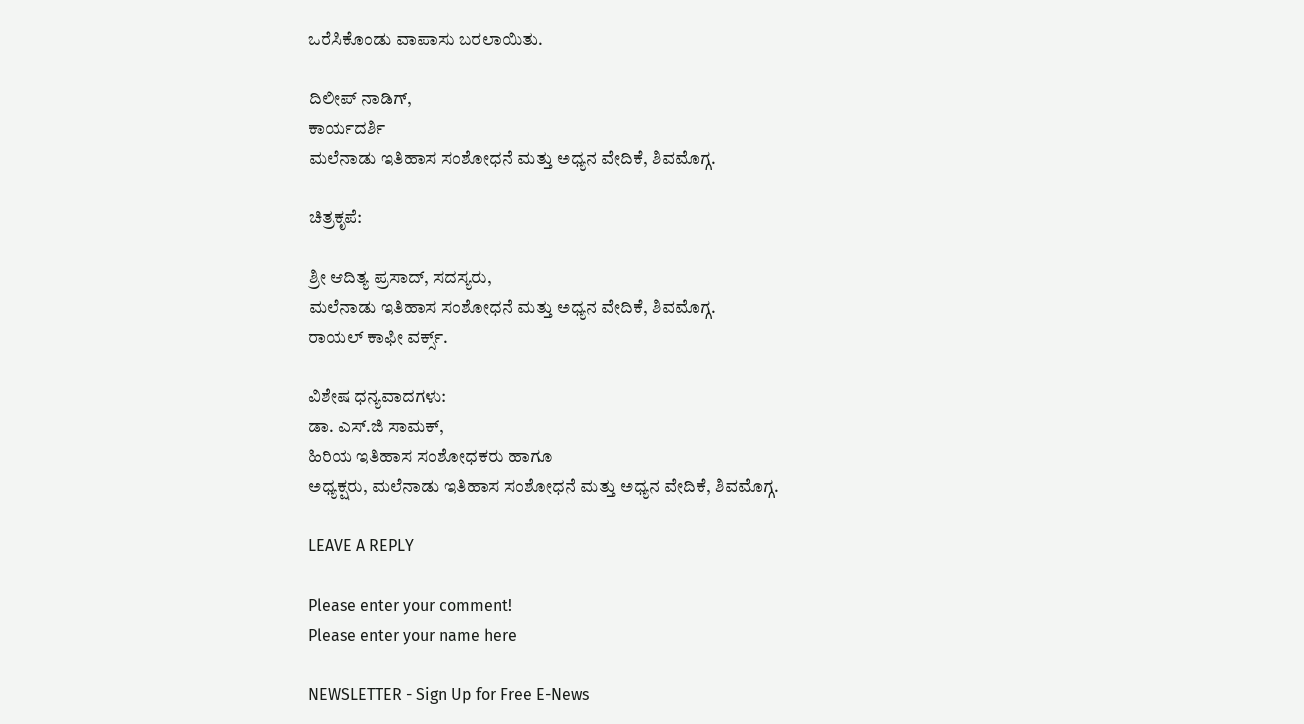ಒರೆಸಿಕೊಂಡು ವಾಪಾಸು ಬರಲಾಯಿತು.

ದಿಲೀಪ್ ನಾಡಿಗ್,
ಕಾರ್ಯದರ್ಶಿ
ಮಲೆನಾಡು ಇತಿಹಾಸ ಸಂಶೋಧನೆ ಮತ್ತು ಅಧ್ಯನ ವೇದಿಕೆ, ಶಿವಮೊಗ್ಗ.

ಚಿತ್ರಕೃಪೆ:

ಶ್ರೀ ಆದಿತ್ಯ ಪ್ರಸಾದ್, ಸದಸ್ಯರು,
ಮಲೆನಾಡು ಇತಿಹಾಸ ಸಂಶೋಧನೆ ಮತ್ತು ಅಧ್ಯನ ವೇದಿಕೆ, ಶಿವಮೊಗ್ಗ.
ರಾಯಲ್ ಕಾಫೀ ವರ್ಕ್ಸ್.

ವಿಶೇಷ ಧನ್ಯವಾದಗಳು:
ಡಾ. ಎಸ್.ಜಿ ಸಾಮಕ್,
ಹಿರಿಯ ಇತಿಹಾಸ ಸಂಶೋಧಕರು ಹಾಗೂ
ಅಧ್ಯಕ್ಷರು, ಮಲೆನಾಡು ಇತಿಹಾಸ ಸಂಶೋಧನೆ ಮತ್ತು ಅಧ್ಯನ ವೇದಿಕೆ, ಶಿವಮೊಗ್ಗ.

LEAVE A REPLY

Please enter your comment!
Please enter your name here

NEWSLETTER - Sign Up for Free E-News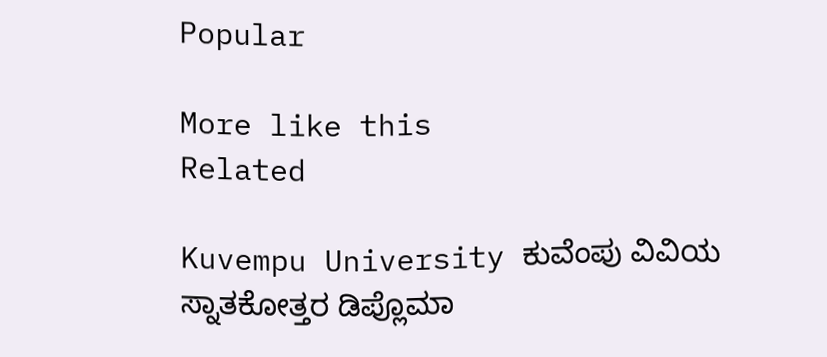Popular

More like this
Related

Kuvempu University ಕುವೆಂಪು ವಿವಿಯ ಸ್ನಾತಕೋತ್ತರ ಡಿಪ್ಲೊಮಾ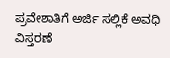ಪ್ರವೇಶಾತಿಗೆ ಅರ್ಜಿ ಸಲ್ಲಿಕೆ ಅವಧಿ ವಿಸ್ತರಣೆ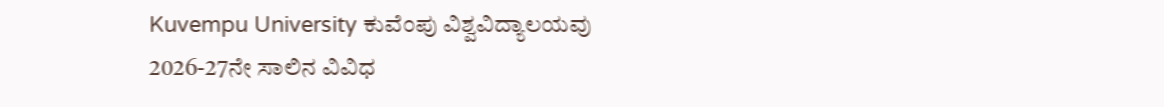Kuvempu University ಕುವೆಂಪು ವಿಶ್ವವಿದ್ಯಾಲಯವು 2026-27ನೇ ಸಾಲಿನ ವಿವಿಧ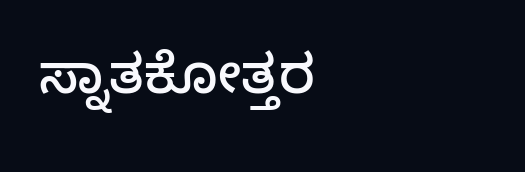ಸ್ನಾತಕೋತ್ತರ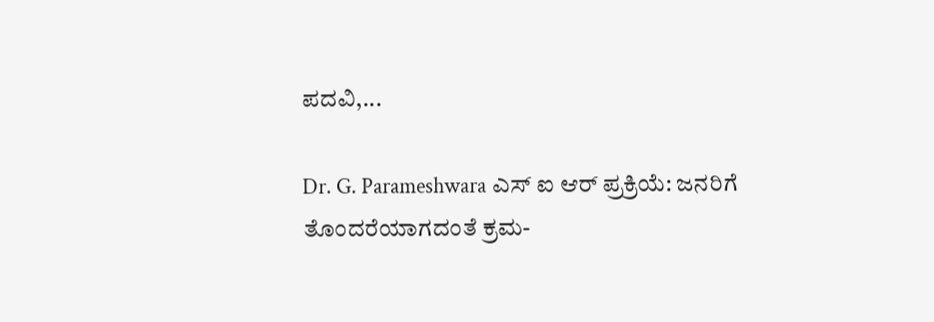ಪದವಿ,...

Dr. G. Parameshwara ಎಸ್ ಐ ಆರ್ ಪ್ರಕ್ರಿಯೆ: ಜನರಿಗೆ ತೊಂದರೆಯಾಗದಂತೆ ಕ್ರಮ-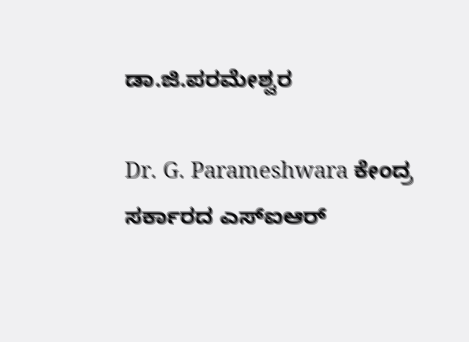ಡಾ.ಜಿ.ಪರಮೇಶ್ವರ

Dr. G. Parameshwara ಕೇಂದ್ರ ಸರ್ಕಾರದ ಎಸ್‌ಐಆರ್‌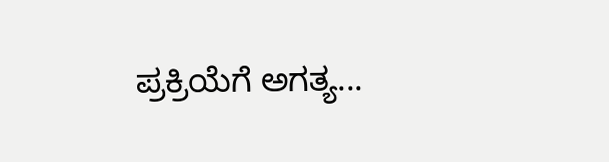ಪ್ರಕ್ರಿಯೆಗೆ ಅಗತ್ಯ...